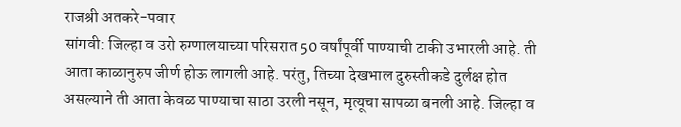राजश्री अतकरे-पवार
सांगवी: जिल्हा व उरो रुग्णालयाच्या परिसरात 50 वर्षांपूर्वी पाण्याची टाकी उभारली आहे. ती आता काळानुरुप जीर्ण होऊ लागली आहे. परंतु, तिच्या देखभाल दुरुस्तीकडे दुर्लक्ष होत असल्याने ती आता केवळ पाण्याचा साठा उरली नसून, मृत्यूचा सापळा बनली आहे. जिल्हा व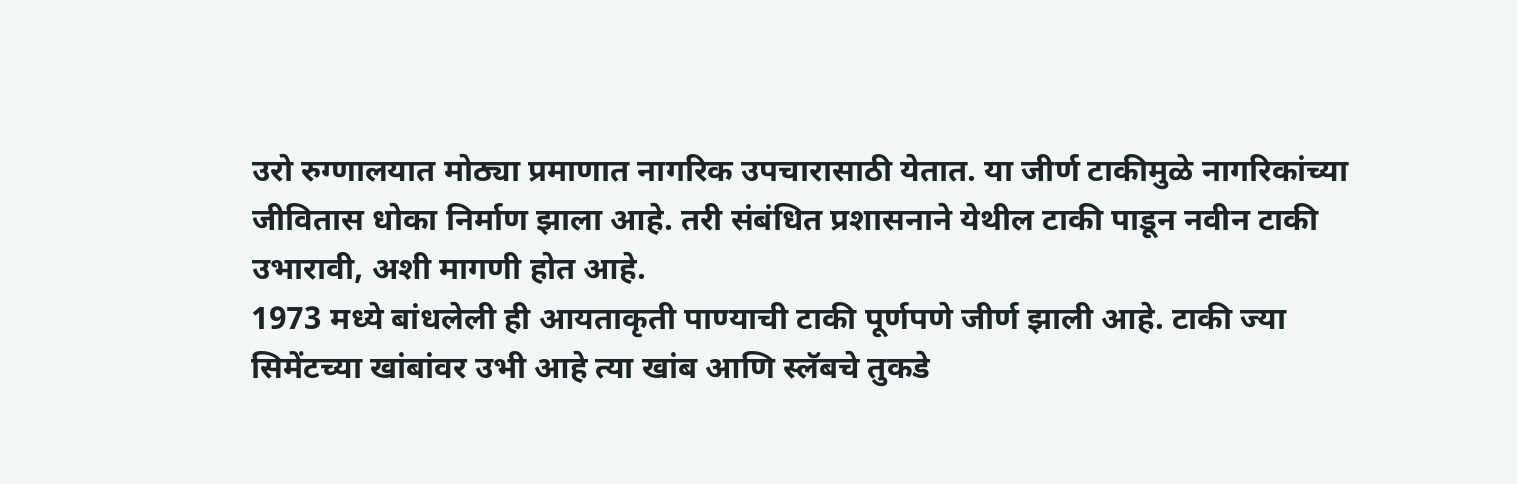उरो रुग्णालयात मोठ्या प्रमाणात नागरिक उपचारासाठी येतात. या जीर्ण टाकीमुळे नागरिकांच्या जीवितास धोका निर्माण झाला आहे. तरी संबंधित प्रशासनाने येथील टाकी पाडून नवीन टाकी उभारावी, अशी मागणी होत आहे.
1973 मध्ये बांधलेली ही आयताकृती पाण्याची टाकी पूर्णपणे जीर्ण झाली आहे. टाकी ज्या सिमेंटच्या खांबांवर उभी आहे त्या खांब आणि स्लॅबचे तुकडे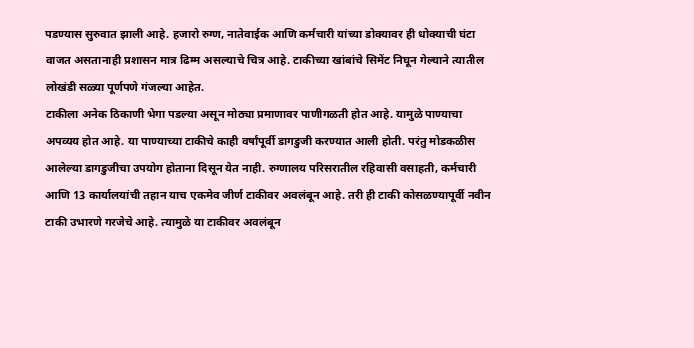पडण्यास सुरुवात झाली आहे. हजारो रुग्ण, नातेवाईक आणि कर्मचारी यांच्या डोक्यावर ही धोक्याची घंटा वाजत असतानाही प्रशासन मात्र ढिम्म असल्याचे चित्र आहे. टाकीच्या खांबांचे सिमेंट निघून गेल्याने त्यातील लोखंडी सळ्या पूर्णपणे गंजल्या आहेत.
टाकीला अनेक ठिकाणी भेगा पडल्या असून मोठ्या प्रमाणावर पाणीगळती होत आहे. यामुळे पाण्याचा अपव्यय होत आहे. या पाण्याच्या टाकीचे काही वर्षांपूर्वी डागडुजी करण्यात आली होती. परंतु मोडकळीस आलेल्या डागडुजीचा उपयोग होताना दिसून येत नाही. रुग्णालय परिसरातील रहिवासी वसाहती, कर्मचारी आणि 13 कार्यालयांची तहान याच एकमेव जीर्ण टाकीवर अवलंबून आहे. तरी ही टाकी कोसळण्यापूर्वी नवीन टाकी उभारणे गरजेचे आहे. त्यामुळे या टाकीवर अवलंबून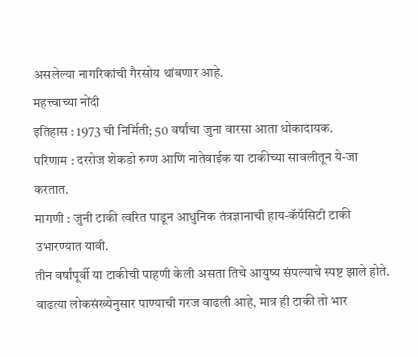असलेल्या नागरिकांची गैरसोय थांबणार आहे.
महत्त्वाच्या नोंदी
इतिहास : 1973 ची निर्मिती; 50 वर्षांचा जुना वारसा आता धोकादायक.
परिणाम : दररोज शेकडो रुग्ण आणि नातेवाईक या टाकीच्या सावलीतून ये-जा करतात.
मागणी : जुनी टाकी त्वरित पाडून आधुनिक तंत्रज्ञानाची हाय-कॅपॅसिटी टाकी उभारण्यात यावी.
तीन वर्षांपूर्वी या टाकीची पाहणी केली असता तिचे आयुष्य संपल्याचे स्पष्ट झाले होते. वाढत्या लोकसंख्येनुसार पाण्याची गरज वाढली आहे, मात्र ही टाकी तो भार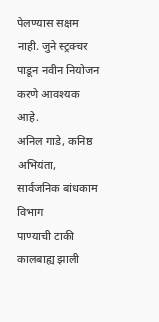पेलण्यास सक्षम नाही. जुने स्ट्रक्चर पाडून नवीन नियोजन करणे आवश्यक आहे.
अनिल गाडे, कनिष्ठ अभियंता, सार्वजनिक बांधकाम विभाग
पाण्याची टाकी कालबाह्य झाली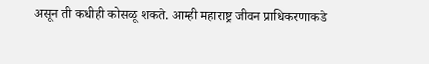असून ती कधीही कोसळू शकते. आम्ही महाराष्ट्र जीवन प्राधिकरणाकडे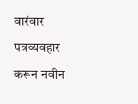वारंवार पत्रव्यवहार करून नवीन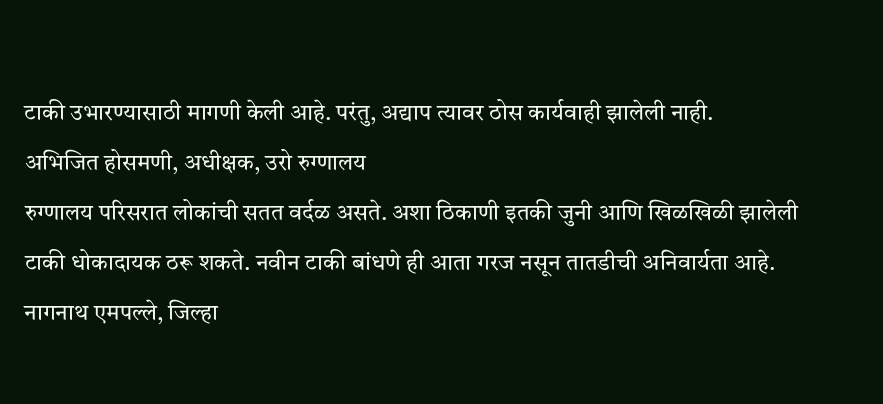टाकी उभारण्यासाठी मागणी केली आहे. परंतु, अद्याप त्यावर ठोस कार्यवाही झालेली नाही.
अभिजित होसमणी, अधीक्षक, उरो रुग्णालय
रुग्णालय परिसरात लोकांची सतत वर्दळ असते. अशा ठिकाणी इतकी जुनी आणि खिळखिळी झालेली टाकी धोकादायक ठरू शकते. नवीन टाकी बांधणे ही आता गरज नसून तातडीची अनिवार्यता आहे.
नागनाथ एमपल्ले, जिल्हा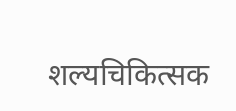शल्यचिकित्सक